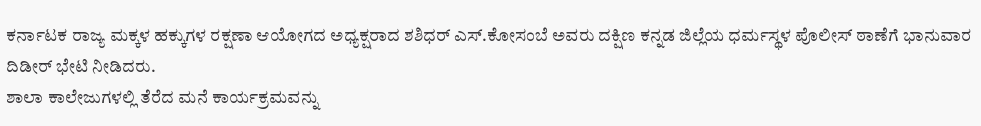ಕರ್ನಾಟಕ ರಾಜ್ಯ ಮಕ್ಕಳ ಹಕ್ಕುಗಳ ರಕ್ಷಣಾ ಆಯೋಗದ ಅಧ್ಯಕ್ಷರಾದ ಶಶಿಧರ್ ಎಸ್.ಕೋಸಂಬೆ ಅವರು ದಕ್ಷಿಣ ಕನ್ನಡ ಜಿಲ್ಲೆಯ ಧರ್ಮಸ್ಥಳ ಪೊಲೀಸ್ ಠಾಣೆಗೆ ಭಾನುವಾರ ದಿಡೀರ್ ಭೇಟಿ ನೀಡಿದರು.
ಶಾಲಾ ಕಾಲೇಜುಗಳಲ್ಲಿ ತೆರೆದ ಮನೆ ಕಾರ್ಯಕ್ರಮವನ್ನು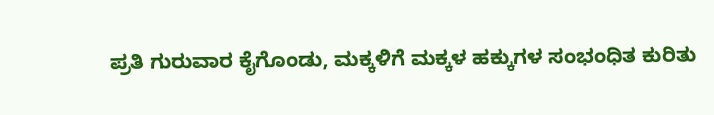ಪ್ರತಿ ಗುರುವಾರ ಕೈಗೊಂಡು, ಮಕ್ಕಳಿಗೆ ಮಕ್ಕಳ ಹಕ್ಕುಗಳ ಸಂಭಂಧಿತ ಕುರಿತು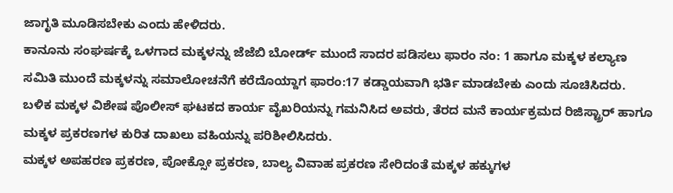ಜಾಗೃತಿ ಮೂಡಿಸಬೇಕು ಎಂದು ಹೇಳಿದರು.
ಕಾನೂನು ಸಂಘರ್ಷಕ್ಕೆ ಒಳಗಾದ ಮಕ್ಕಳನ್ನು ಜೆಜೆಬಿ ಬೋರ್ಡ್ ಮುಂದೆ ಸಾದರ ಪಡಿಸಲು ಫಾರಂ ನಂ: 1 ಹಾಗೂ ಮಕ್ಕಳ ಕಲ್ಯಾಣ ಸಮಿತಿ ಮುಂದೆ ಮಕ್ಕಳನ್ನು ಸಮಾಲೋಚನೆಗೆ ಕರೆದೊಯ್ದಾಗ ಫಾರಂ:17 ಕಡ್ಡಾಯವಾಗಿ ಭರ್ತಿ ಮಾಡಬೇಕು ಎಂದು ಸೂಚಿಸಿದರು.
ಬಳಿಕ ಮಕ್ಕಳ ವಿಶೇಷ ಪೊಲೀಸ್ ಘಟಕದ ಕಾರ್ಯ ವೈಖರಿಯನ್ನು ಗಮನಿಸಿದ ಅವರು, ತೆರದ ಮನೆ ಕಾರ್ಯಕ್ರಮದ ರಿಜಿಸ್ಟ್ರಾರ್ ಹಾಗೂ ಮಕ್ಕಳ ಪ್ರಕರಣಗಳ ಕುರಿತ ದಾಖಲು ವಹಿಯನ್ನು ಪರಿಶೀಲಿಸಿದರು.
ಮಕ್ಕಳ ಅಪಹರಣ ಪ್ರಕರಣ, ಪೋಕ್ಸೋ ಪ್ರಕರಣ, ಬಾಲ್ಯ ವಿವಾಹ ಪ್ರಕರಣ ಸೇರಿದಂತೆ ಮಕ್ಕಳ ಹಕ್ಕುಗಳ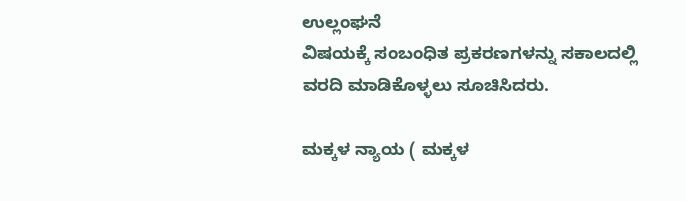ಉಲ್ಲಂಘನೆ
ವಿಷಯಕ್ಕೆ ಸಂಬಂಧಿತ ಪ್ರಕರಣಗಳನ್ನು ಸಕಾಲದಲ್ಲಿ
ವರದಿ ಮಾಡಿಕೊಳ್ಳಲು ಸೂಚಿಸಿದರು.

ಮಕ್ಕಳ ನ್ಯಾಯ ( ಮಕ್ಕಳ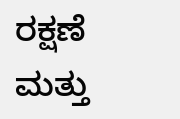ರಕ್ಷಣೆ ಮತ್ತು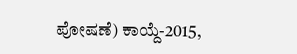ಪೋಷಣೆ) ಕಾಯ್ದೆ-2015,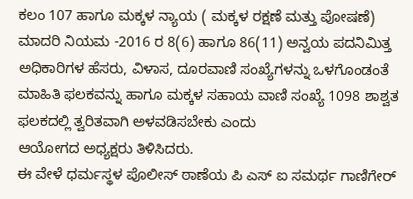ಕಲಂ 107 ಹಾಗೂ ಮಕ್ಕಳ ನ್ಯಾಯ ( ಮಕ್ಕಳ ರಕ್ಷಣೆ ಮತ್ತು ಪೋಷಣೆ) ಮಾದರಿ ನಿಯಮ -2016 ರ 8(6) ಹಾಗೂ 86(11) ಅನ್ವಯ ಪದನಿಮಿತ್ತ ಅಧಿಕಾರಿಗಳ ಹೆಸರು, ವಿಳಾಸ, ದೂರವಾಣಿ ಸಂಖ್ಯೆಗಳನ್ನು ಒಳಗೊಂಡಂತೆ ಮಾಹಿತಿ ಫಲಕವನ್ನು ಹಾಗೂ ಮಕ್ಕಳ ಸಹಾಯ ವಾಣಿ ಸಂಖ್ಯೆ 1098 ಶಾಶ್ವತ ಫಲಕದಲ್ಲಿ ತ್ವರಿತವಾಗಿ ಅಳವಡಿಸಬೇಕು ಎಂದು
ಆಯೋಗದ ಅಧ್ಯಕ್ಷರು ತಿಳಿಸಿದರು.
ಈ ವೇಳೆ ಧರ್ಮಸ್ಥಳ ಪೊಲೀಸ್ ಠಾಣೆಯ ಪಿ ಎಸ್ ಐ ಸಮರ್ಥ ಗಾಣಿಗೇರ್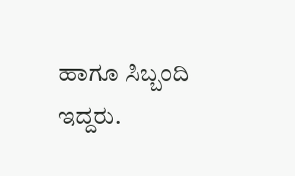ಹಾಗೂ ಸಿಬ್ಬಂದಿ ಇದ್ದರು.